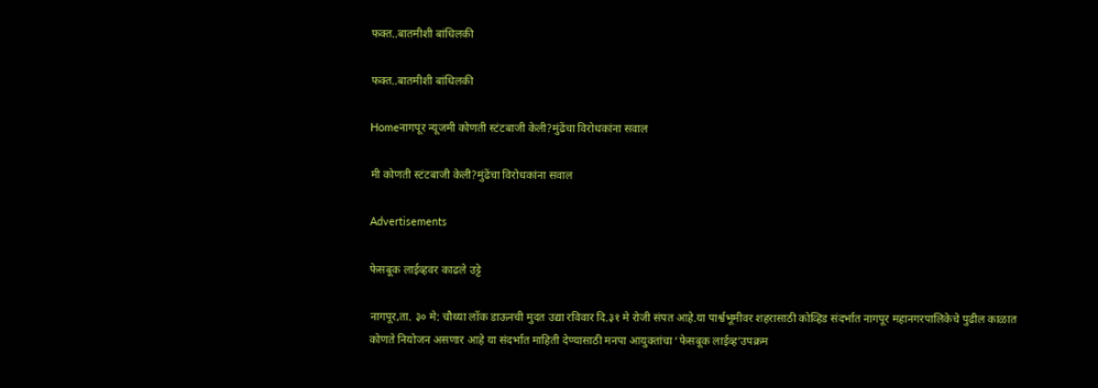फक्त..बातमीशी बांधिलकी

फक्त..बातमीशी बांधिलकी

Homeनागपूर न्यूजमी कोणती स्टंटबाजी केली?मुंढेंचा विरोधकांना सवाल

मी कोणती स्टंटबाजी केली?मुंढेंचा विरोधकांना सवाल

Advertisements

फेसबूक लाईव्हवर काढले उट्टे

नागपूर,ता. ३० मे: चौथ्या लॉक डाऊनची मुदत उद्या रविवार दि.३१ मे रोजी संपत आहे.या पार्श्वभूमीवर शहरासाठी कोव्हिड संदर्भात नागपूर महानगरपालिकेचे पुढील काळात कोणते नियोजन असणार आहे या संदर्भात माहिती देण्यासाठी मनपा आयुक्तांचा ‘फेसबूक लाईव्ह’उपक्रम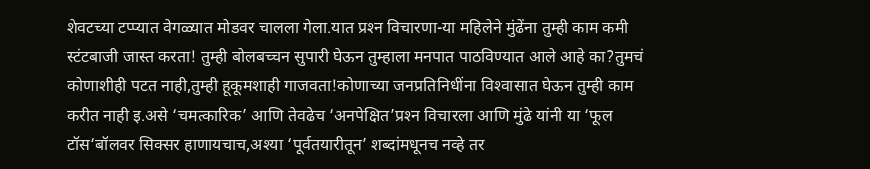शेवटच्या टप्प्यात वेगळ्यात मोडवर चालला गेला.यात प्रश्‍न विचारणा-या महिलेने मुंढेंना तुम्ही काम कमी स्टंटबाजी जास्त करता! तुम्ही बोलबच्चन सुपारी घेऊन तुम्हाला मनपात पाठविण्यात आले आहे का?तुमचं कोणाशीही पटत नाही,तुम्ही हूकूमशाही गाजवता!कोणाच्या जनप्रतिनिधींना विश्‍वासात घेऊन तुम्ही काम करीत नाही इ.असे ‘चमत्कारिक’ आणि तेवढेच ‘अनपेक्षित’प्रश्‍न विचारला आणि मुंढे यांनी या ‘फूल टॉस‘बॉलवर सिक्सर हाणायचाच,अश्‍या ‘पूर्वतयारीतून’ शब्दांमधूनच नव्हे तर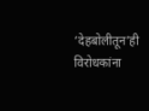‘देहबोलीतून’ही विरोधकांना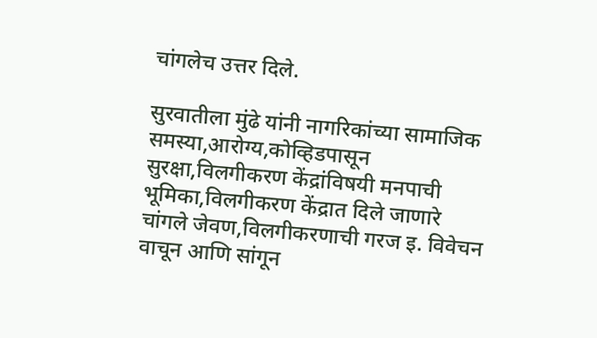चांगलेच उत्तर दिले.

सुरवातीला मुंढे यांनी नागरिकांच्या सामाजिक समस्या,आरोग्य,कोव्हिडपासून सुरक्षा,विलगीकरण केंद्रांविषयी मनपाची भूमिका,विलगीकरण केंद्रात दिले जाणारे चांगले जेवण,विलगीकरणाची गरज इ. विवेचन वाचून आणि सांगून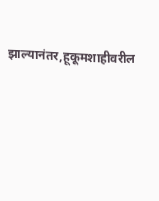झाल्यानंतर,हूकूमशाहीवरील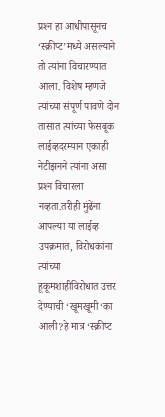प्रश्‍न हा आधीपासूनच ‘स्क्रीप्ट’मध्ये असल्याने तो त्यांना विचारण्यात आला. विशेष म्हणजे त्यांच्या संपूर्ण पावणे दोन तासात त्यांच्या फेसबूक लाईव्हदरम्यान एकाही नेटीझनने त्यांना असा प्रश्‍न विचारला नव्हता.तरीही मुंढेंना आपल्या या लाईव्ह उपक्रमात, विरोधकांना त्यांच्या हूकूमशाहीविरोधात उत्तर देण्याची ‘खूमखूमी‘का आली?हे मात्र ‘स्क्रीप्ट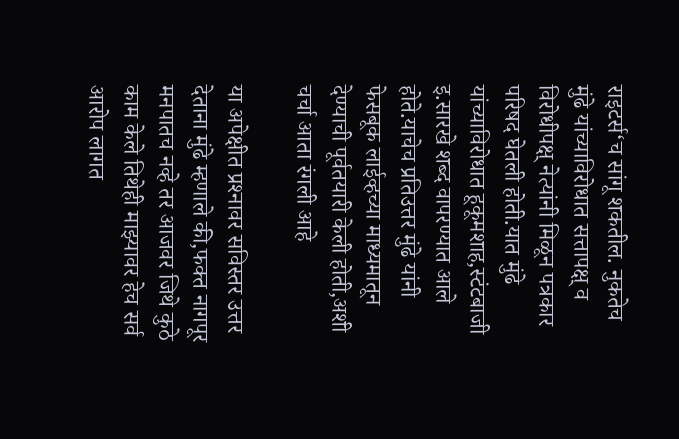राइटर्स‘च सांगू शकतील. नुकतेच मुंढे यांच्याविरोधात सत्तापक्ष् व विरोधीपक्ष् नेत्यांनी मिळून पत्रकार परिषद घेतली होती.यात मुंढे यांच्याविरोधात हूकूमशाह,स्टंटबाजी इ.सारखे शब्द वापरण्यात आले होते.याचेच प्रतिउत्तर मुंढे यांनी फेसबूक लाईव्हच्या माध्यमातून देण्याची पूर्वतयारी केली होती,अशी चर्चा आता रंगली आहे

या अपेक्षीत प्रश्‍नावर सविस्तर उत्तर देताना मुंढे म्हणाले की,फक्त नागपूर मनपातच नव्हे तर आजवर जिथे कुठे काम केले तिथेही माझ्यावर हेच सर्व आरोप लागत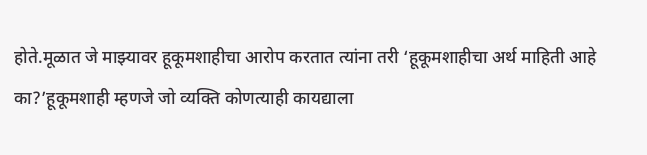होते.मूळात जे माझ्यावर हूकूमशाहीचा आरोप करतात त्यांना तरी ‘हूकूमशाहीचा अर्थ माहिती आहे का?’हूकूमशाही म्हणजे जो व्यक्ति कोणत्याही कायद्याला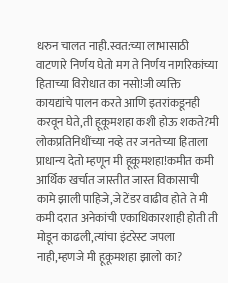धरुन चालत नाही.स्वत:च्या लाभासाठी वाटणारे निर्णय घेतो मग ते निर्णय नागरिकांच्या हिताच्या विरोधात का नसो!जी व्यक्ति कायद्यांचे पालन करते आणि इतरांकडूनही करवून घेते,ती हूकूमशहा कशी होऊ शकते?मी लोकप्रतिनिधींच्या नव्हे तर जनतेच्या हिताला प्राधान्य देतो म्हणून मी हूकूमशहा!कमीत कमी आर्थिक खर्चात जास्तीत जास्त विकासाची कामे झाली पाहिजे,जे टेंडर वाढीव होते ते मी कमी दरात अनेकांची एकाधिकारशाही होती ती मोडून काढली,त्यांचा इंटरेस्ट जपला नाही,म्हणजे मी हूकूमशहा झालो का?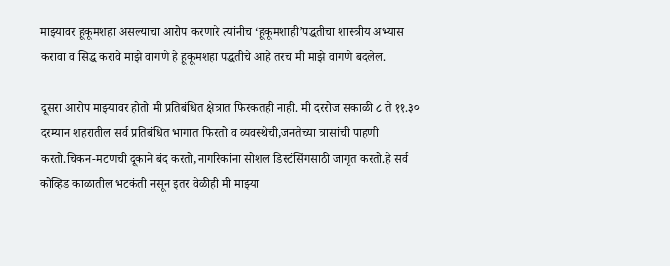माझ्यावर हूकूमशहा असल्याचा आरोप करणारे त्यांनीच ‘हूकूमशाही’पद्धतीचा शास्त्रीय अभ्यास करावा व सिद्ध करावे माझे वागणे हे हूकूमशहा पद्धतीचे आहे तरच मी माझे वागणे बदलेल.

दूसरा आरोप माझ्यावर होतो मी प्रतिबंधित क्षेत्रात फिरकतही नाही. मी दररोज सकाळी ८ ते ११.३० दरम्यान शहरातील सर्व प्रतिबंधित भागात फिरतो व व्यवस्थेची,जनतेच्या त्रासांची पाहणी करतो.चिकन-मटणची दूकाने बंद करतो,नागरिकांना सोशल डिस्टंसिंगसाठी जागृत करतो.हे सर्व कोव्हिड काळातील भटकंती नसून इतर वेळीही मी माझ्या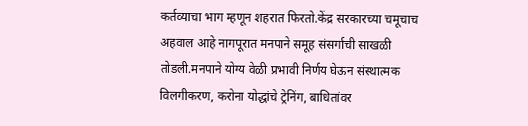कर्तव्याचा भाग म्हणून शहरात फिरतो.केंद्र सरकारच्या चमूचाच अहवाल आहे नागपूरात मनपाने समूह संसर्गाची साखळी तोडली.मनपाने योग्य वेळी प्रभावी निर्णय घेऊन संस्थात्मक विलगीकरण, करोना योद्धांचे ट्रेनिंग, बाधितांवर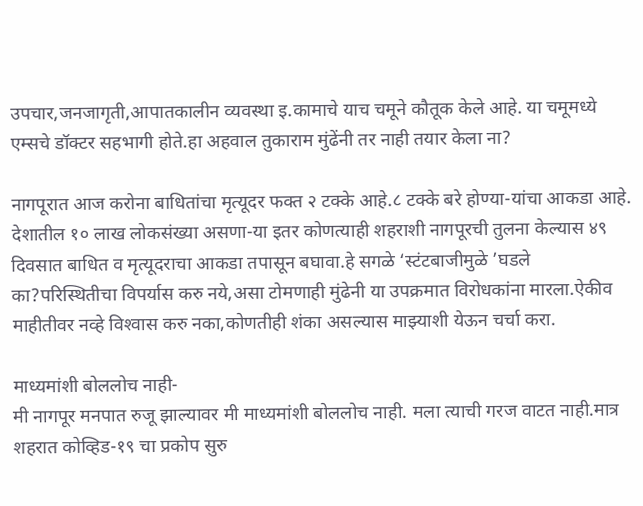उपचार,जनजागृती,आपातकालीन व्यवस्था इ.कामाचे याच चमूने कौतूक केले आहे. या चमूमध्ये एम्सचे डॉक्टर सहभागी होते.हा अहवाल तुकाराम मुंढेंनी तर नाही तयार केला ना?

नागपूरात आज करोना बाधितांचा मृत्यूदर फक्त २ टक्के आहे.८ टक्के बरे होण्या-यांचा आकडा आहे. देशातील १० लाख लोकसंख्या असणा-या इतर कोणत्याही शहराशी नागपूरची तुलना केल्यास ४९ दिवसात बाधित व मृत्यूदराचा आकडा तपासून बघावा.हे सगळे ‘स्टंटबाजीमुळे ’घडले का?परिस्थितीचा विपर्यास करु नये,असा टोमणाही मुंढेनी या उपक्रमात विरोधकांना मारला.ऐकीव माहीतीवर नव्हे विश्‍वास करु नका,कोणतीही शंका असल्यास माझ्याशी येऊन चर्चा करा.

माध्यमांशी बोललोच नाही-
मी नागपूर मनपात रुजू झाल्यावर मी माध्यमांशी बोललोच नाही. मला त्याची गरज वाटत नाही.मात्र शहरात कोव्हिड-१९ चा प्रकोप सुरु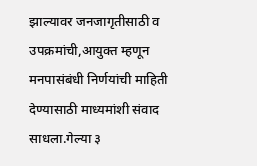झाल्यावर जनजागृतीसाठी व उपक्रमांची,आयुक्त म्हणून मनपासंबंधी निर्णयांची माहिती देण्यासाठी माध्यमांशी संवाद साधला.गेल्या ३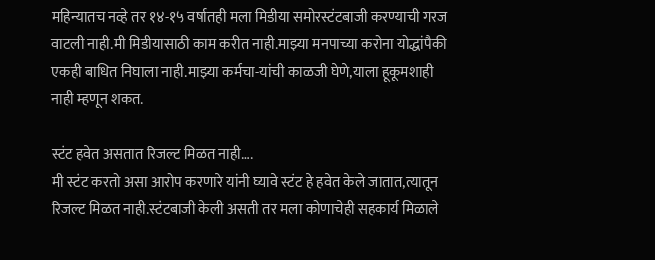महिन्यातच नव्हे तर १४-१५ वर्षातही मला मिडीया समोरस्टंटबाजी करण्याची गरज वाटली नाही.मी मिडीयासाठी काम करीत नाही.माझ्या मनपाच्या करोना योद्धांपैकी एकही बाधित निघाला नाही.माझ्या कर्मचा-यांची काळजी घेणे,याला हूकूमशाही नाही म्हणून शकत.

स्टंट हवेत असतात रिजल्ट मिळत नाही….
मी स्टंट करतो असा आरोप करणारे यांनी घ्यावे स्टंट हे हवेत केले जातात,त्यातून रिजल्ट मिळत नाही.स्टंटबाजी केली असती तर मला कोणाचेही सहकार्य मिळाले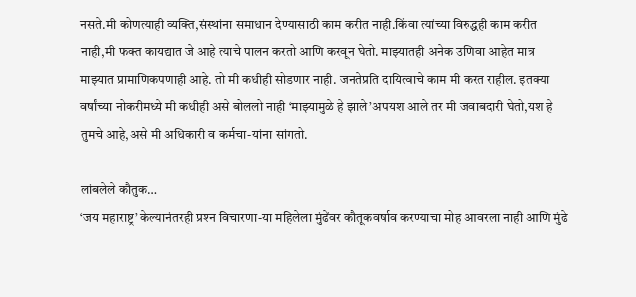नसते.मी कोणत्याही व्यक्ति,संस्थांना समाधान देण्यासाठी काम करीत नाही.किंवा त्यांच्या विरुद्धही काम करीत नाही,मी फक्त कायद्यात जे आहे त्याचे पालन करतो आणि करवून घेतो. माझ्यातही अनेक उणिवा आहेत मात्र माझ्यात प्रामाणिकपणाही आहे. तो मी कधीही सोडणार नाही. जनतेप्रति दायित्वाचे काम मी करत राहील. इतक्या वर्षांच्या नोकरीमध्ये मी कधीही असे बोललो नाही ‘माझ्यामुळे हे झाले’अपयश आले तर मी जवाबदारी घेतो,यश हे तुमचे आहे,असे मी अधिकारी व कर्मचा-यांना सांगतो.

लांबलेले कौतुक…
‘जय महाराष्ट्र’ केल्यानंतरही प्रश्‍न विचारणा-या महिलेला मुंढेंवर कौतूकवर्षाव करण्याचा मोह आवरला नाही आणि मुंढे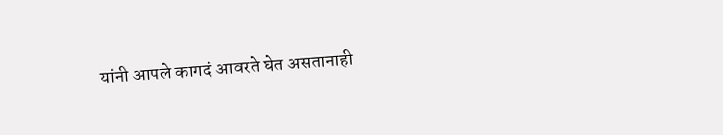यांनी आपले कागदं आवरते घेत असतानाही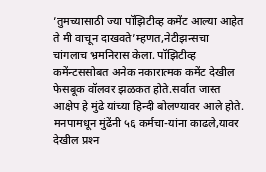’तुमच्यासाठी ज्या पॉझिटीव्ह कमेंट आल्या आहेत ते मी वाचून दाखवते’म्हणत,नेटीझन्सचा चांगलाच भ्रमनिरास केला. पॉझिटीव्ह कमेंन्टससोबत अनेक नकारात्मक कमेंट देखील फेसबूक वॉलवर झळकत होते.सर्वात जास्त आक्षेप हे मुंढे यांच्या हिन्दी बोलण्यावर आले होते. मनपामधून मुंढेंनी ५६ कर्मचा-यांना काढले,यावर देखील प्रश्‍न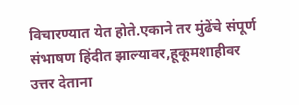विचारण्यात येत होते.एकाने तर मुंढेंचे संपूर्ण संभाषण हिंदीत झाल्यावर,हूकूमशाहीवर उत्तर देताना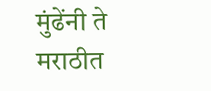मुंढेंनी ते मराठीत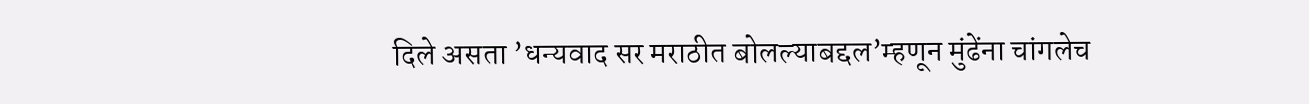दिले असता ’धन्यवाद सर मराठीत बोलल्याबद्दल’म्हणून मुंढेंना चांगलेच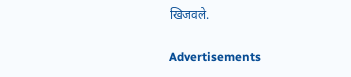खिजवले.

Advertisements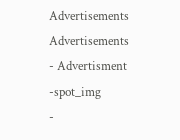Advertisements
Advertisements
- Advertisment -spot_img
-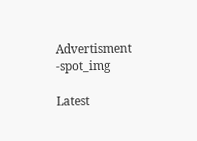Advertisment -spot_img

Latest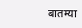बातम्या